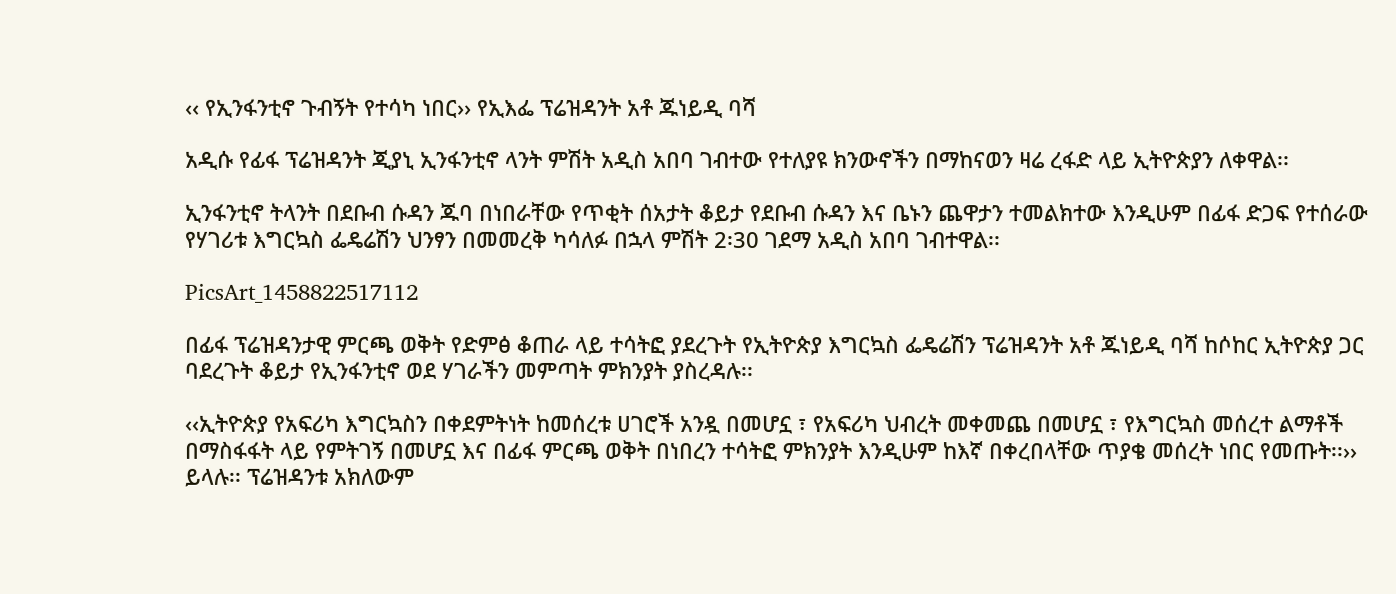‹‹ የኢንፋንቲኖ ጉብኝት የተሳካ ነበር›› የኢእፌ ፕሬዝዳንት አቶ ጁነይዲ ባሻ

አዲሱ የፊፋ ፕሬዝዳንት ጂያኒ ኢንፋንቲኖ ላንት ምሽት አዲስ አበባ ገብተው የተለያዩ ክንውኖችን በማከናወን ዛሬ ረፋድ ላይ ኢትዮጵያን ለቀዋል፡፡

ኢንፋንቲኖ ትላንት በደቡብ ሱዳን ጁባ በነበራቸው የጥቂት ሰአታት ቆይታ የደቡብ ሱዳን እና ቤኑን ጨዋታን ተመልክተው እንዲሁም በፊፋ ድጋፍ የተሰራው የሃገሪቱ እግርኳስ ፌዴሬሽን ህንፃን በመመረቅ ካሳለፉ በኋላ ምሽት 2፡30 ገደማ አዲስ አበባ ገብተዋል፡፡

PicsArt_1458822517112

በፊፋ ፕሬዝዳንታዊ ምርጫ ወቅት የድምፅ ቆጠራ ላይ ተሳትፎ ያደረጉት የኢትዮጵያ እግርኳስ ፌዴሬሽን ፕሬዝዳንት አቶ ጁነይዲ ባሻ ከሶከር ኢትዮጵያ ጋር ባደረጉት ቆይታ የኢንፋንቲኖ ወደ ሃገራችን መምጣት ምክንያት ያስረዳሉ፡፡

‹‹ኢትዮጵያ የአፍሪካ እግርኳስን በቀደምትነት ከመሰረቱ ሀገሮች አንዷ በመሆኗ ፣ የአፍሪካ ህብረት መቀመጨ በመሆኗ ፣ የእግርኳስ መሰረተ ልማቶች በማስፋፋት ላይ የምትገኝ በመሆኗ እና በፊፋ ምርጫ ወቅት በነበረን ተሳትፎ ምክንያት እንዲሁም ከእኛ በቀረበላቸው ጥያቄ መሰረት ነበር የመጡት፡፡›› ይላሉ፡፡ ፕሬዝዳንቱ አክለውም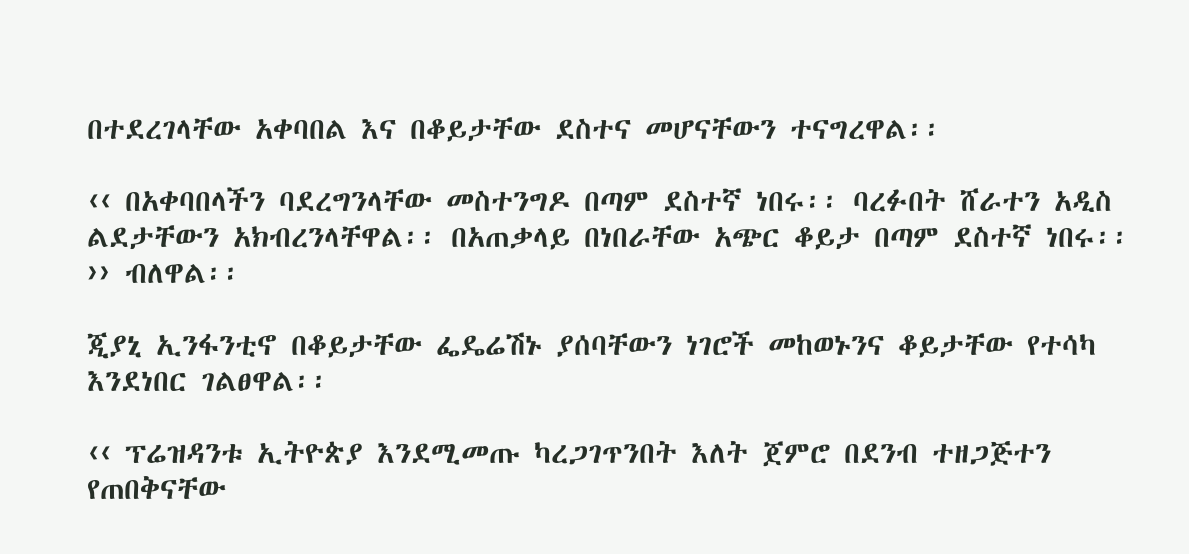በተደረገላቸው አቀባበል እና በቆይታቸው ደስተና መሆናቸውን ተናግረዋል፡፡

‹‹ በአቀባበላችን ባደረግንላቸው መስተንግዶ በጣም ደስተኛ ነበሩ፡፡ ባረፉበት ሸራተን አዲስ ልደታቸውን አክብረንላቸዋል፡፡ በአጠቃላይ በነበራቸው አጭር ቆይታ በጣም ደስተኛ ነበሩ፡፡›› ብለዋል፡፡

ጂያኒ ኢንፋንቲኖ በቆይታቸው ፌዴሬሽኑ ያሰባቸውን ነገሮች መከወኑንና ቆይታቸው የተሳካ እንደነበር ገልፀዋል፡፡

‹‹ ፕሬዝዳንቱ ኢትዮጵያ እንደሚመጡ ካረጋገጥንበት እለት ጀምሮ በደንብ ተዘጋጅተን የጠበቅናቸው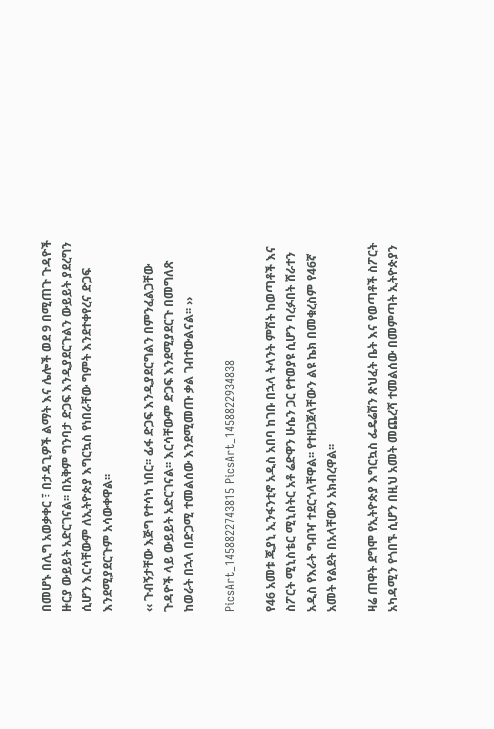በመሆኑ በሊግ አወቃቀር ፣ በታዳጊዎች ልማት እና ሌሎች ወደ 9 በሚጠጉ ጉዳዮች ዙርያ ውይይት አድርገናል፡፡ በአቅም ግንባታ ድጋፍ እንዲያደርጉልን ውይይት ያደረግን ሲሆን እርሳቸውም ለኢትዮጵያ እግርኳስ የነበራቸው ግምት እንደተቀየረና ድጋፍ እንደሚያደርጉም አሳውቀዋል፡፡

‹‹ ጉብኝታቸው እጅግ የተሳካ ነበር፡፡ ፊፋ ድጋፍ እንዲያደርግልን በምንፈልጋቸው ጉዳዮች ላይ ውይይት አድርገናል፡፡ እርሳቸውም ድጋፍ እንደሚያደርጉ በመግለጽ ከወራት በኋላ በድጋሚ ተመልሰው እንደሚመጡ ቃል ገብተውልናል፡፡ ››

PicsArt_1458822743815 PicsArt_1458822934838

የ46 አመቱ ጂያኒ ኢንፋንቲኖ አዲስ አበባ ከገቡ በኋላ ትላንት ምሽት ከወጣቶች እና ስፖርት ሚኒስቴር ሚኒስትር አቶ ሬድዋን ሁሴን ጋር የተወያዩ ሲሆን ባረፉበት ሸራተን አዲስ የእራት ግብዣ ተደርጎላቸዋል፡፡ የተዘጋጀላቸውን ልዩ ኬክ በመቁረስም የ46ኛ አመት የልደት በአላቸውን አክብረዋል፡፡

ዛሬ ጠዋት ደግሞ የኢትዮጵያ እግርኳስ ፌዴሬሽን ጽህፈት ቤት እና የወጣቶች ስፖርት አካዳሚን የጎበኙ ሲሆን በዚህ አመት መጨረሻ ተመልሰው በመምጣት ኢትዮጵያን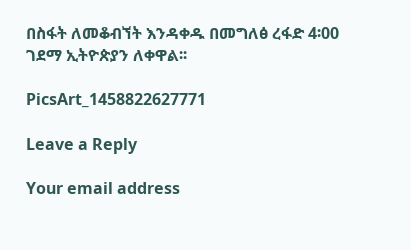በስፋት ለመቆብኘት እንዳቀዱ በመግለፅ ረፋድ 4፡00 ገደማ ኢትዮጵያን ለቀዋል፡፡

PicsArt_1458822627771

Leave a Reply

Your email address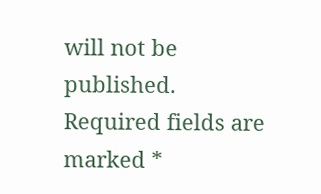will not be published. Required fields are marked *